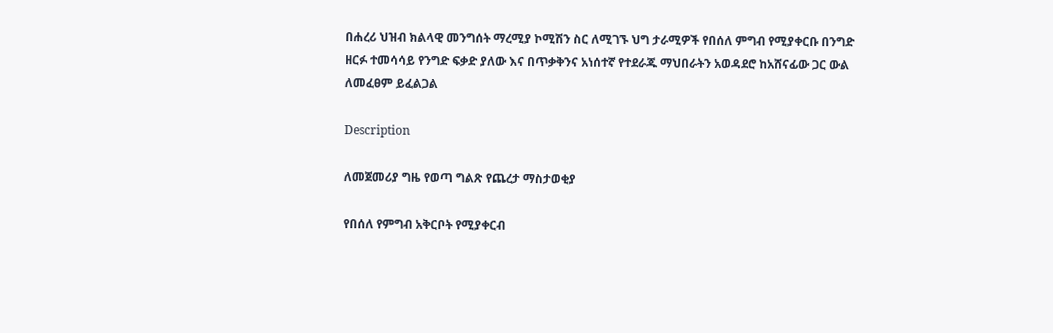በሐረሪ ህዝብ ክልላዊ መንግሰት ማረሚያ ኮሚሽን ስር ለሚገኙ ህግ ታራሚዎች የበሰለ ምግብ የሚያቀርቡ በንግድ ዘርፉ ተመሳሳይ የንግድ ፍቃድ ያለው እና በጥቃቅንና አነሰተኛ የተደራጁ ማህበራትን አወዳደሮ ከአሸናፊው ጋር ውል ለመፈፀም ይፈልጋል

Description

ለመጀመሪያ ግዜ የወጣ ግልጽ የጨረታ ማስታወቂያ

የበሰለ የምግብ አቅርቦት የሚያቀርብ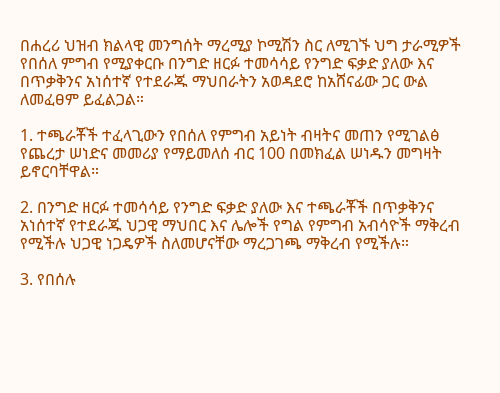በሐረሪ ህዝብ ክልላዊ መንግሰት ማረሚያ ኮሚሽን ስር ለሚገኙ ህግ ታራሚዎች የበሰለ ምግብ የሚያቀርቡ በንግድ ዘርፉ ተመሳሳይ የንግድ ፍቃድ ያለው እና በጥቃቅንና አነሰተኛ የተደራጁ ማህበራትን አወዳደሮ ከአሸናፊው ጋር ውል ለመፈፀም ይፈልጋል።

1. ተጫራቾች ተፈላጊውን የበሰለ የምግብ አይነት ብዛትና መጠን የሚገልፅ የጨረታ ሠነድና መመሪያ የማይመለሰ ብር 100 በመክፈል ሠነዱን መግዛት ይኖርባቸዋል።

2. በንግድ ዘርፉ ተመሳሳይ የንግድ ፍቃድ ያለው እና ተጫራቾች በጥቃቅንና አነሰተኛ የተደራጁ ህጋዊ ማህበር እና ሌሎች የግል የምግብ አብሳዮች ማቅረብ የሚችሉ ህጋዊ ነጋዴዎች ስለመሆናቸው ማረጋገጫ ማቅረብ የሚችሉ።

3. የበሰሉ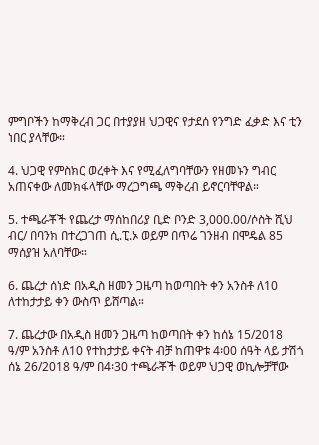ምግቦችን ከማቅረብ ጋር በተያያዘ ህጋዊና የታደሰ የንግድ ፈቃድ እና ቲን ነበር ያላቸው።

4. ህጋዊ የምስክር ወረቀት እና የሚፈለግባቸውን የዘመኑን ግብር አጠናቀው ለመክፋላቸው ማረጋግጫ ማቅረብ ይኖርባቸዋል።

5. ተጫራቾች የጨረታ ማሰከበሪያ ቢድ ቦንድ 3,000.00/ሶስት ሺህ ብር/ በባንክ በተረጋገጠ ሲ.ፒ.ኦ ወይም በጥሬ ገንዘብ በሞዴል 85 ማሰያዝ አለባቸው።

6. ጨረታ ሰነድ በአዲስ ዘመን ጋዜጣ ከወጣበት ቀን አንስቶ ለ10 ለተከታታይ ቀን ውስጥ ይሸጣል።

7. ጨረታው በአዲስ ዘመን ጋዜጣ ከወጣበት ቀን ከሰኔ 15/2018 ዓ/ም አንስቶ ለ10 የተከታታይ ቀናት ብቻ ከጠዋቱ 4፡00 ሰዓት ላይ ታሽጎ ሰኔ 26/2018 ዓ/ም በ4፡30 ተጫራቾች ወይም ህጋዊ ወኪሎቻቸው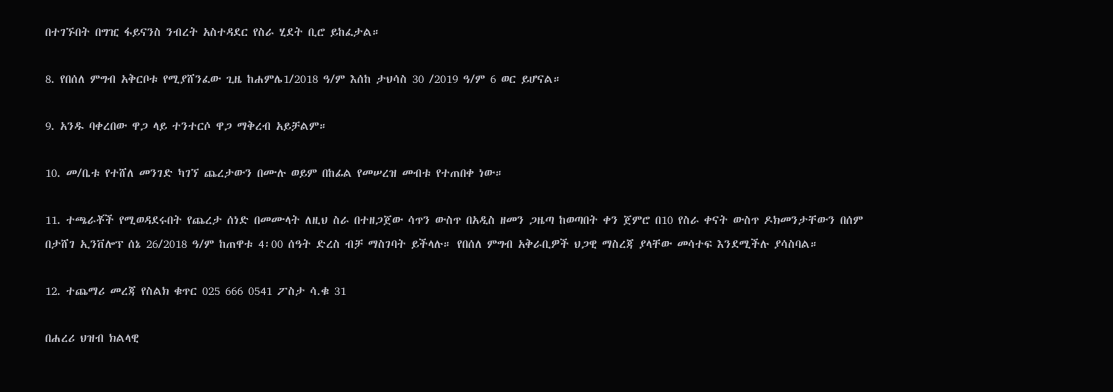በተገኙበት በግዢ ፋይናንስ ንብረት አስተዳደር የስራ ሂደት ቢሮ ይከፈታል።

8. የበሰለ ምግብ አቅርቦቱ የሚያሸንፈው ጊዜ ከሐምሌ1/2018 ዓ/ም እሰከ ታህሳስ 30 /2019 ዓ/ም 6 ወር ይሆናል።

9. አንዱ ባቀረበው ዋጋ ላይ ተንተርሶ ዋጋ ማቅረብ አይቻልም።

10. መ/ቤቱ የተሸለ መንገድ ካገኘ ጨረታውን በሙሉ ወይም በከፊል የመሠረዝ መብቱ የተጠበቀ ነው።

11. ተጫራቾች የሚወዳደሩበት የጨረታ ሰነድ በመሙላት ለዚህ ስራ በተዘጋጀው ሳጥን ውስጥ በአዲስ ዘመን ጋዜጣ ከወጣበት ቀን ጀምሮ በ10 የስራ ቀናት ውስጥ ዶክመንታቸውን በሰም በታሸገ ኢንቨሎፕ ሰኔ 26/2018 ዓ/ም ከጠዋቱ 4፡00 ሰዓት ድረስ ብቻ ማስገባት ይችላሉ። የበሰለ ምግብ አቅራቢዎች ህጋዊ ማስረጃ ያላቸው መሳተፍ እንደሚችሉ ያሳስባል።

12. ተጨማሪ መረጃ የስልክ ቁጥር 025 666 0541 ፖስታ ሳ.ቁ 31

በሐረሪ ህዝብ ክልላዊ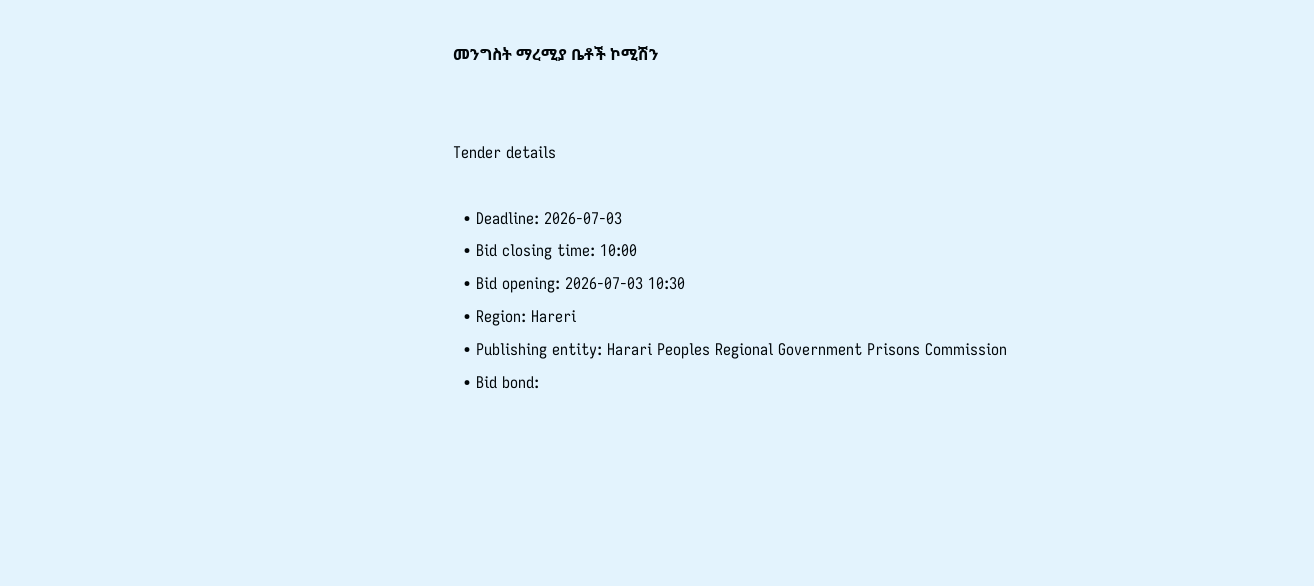መንግስት ማረሚያ ቤቶች ኮሚሽን


Tender details

  • Deadline: 2026-07-03
  • Bid closing time: 10:00
  • Bid opening: 2026-07-03 10:30
  • Region: Hareri
  • Publishing entity: Harari Peoples Regional Government Prisons Commission
  • Bid bond: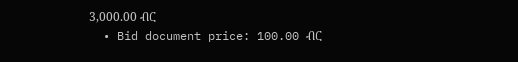3,000.00 ብር
  • Bid document price: 100.00 ብር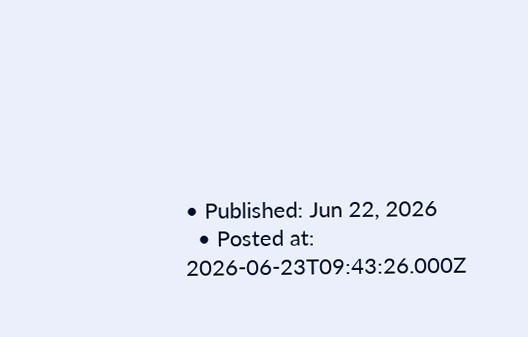• Published: Jun 22, 2026
  • Posted at: 2026-06-23T09:43:26.000Z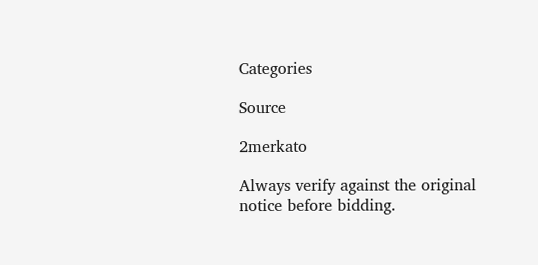Categories

Source

2merkato

Always verify against the original notice before bidding.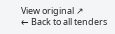View original ↗
← Back to all tenders